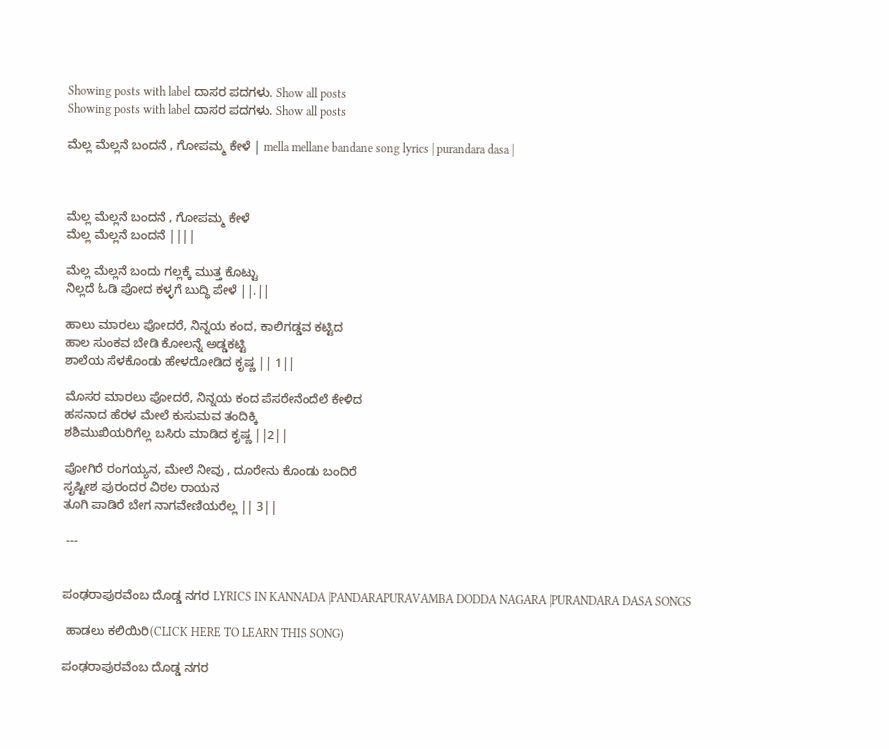Showing posts with label ದಾಸರ ಪದಗಳು. Show all posts
Showing posts with label ದಾಸರ ಪದಗಳು. Show all posts

ಮೆಲ್ಲ ಮೆಲ್ಲನೆ ಬಂದನೆ , ಗೋಪಮ್ಮ ಕೇಳೆ | mella mellane bandane song lyrics | purandara dasa |



ಮೆಲ್ಲ ಮೆಲ್ಲನೆ ಬಂದನೆ , ಗೋಪಮ್ಮ ಕೇಳೆ
ಮೆಲ್ಲ ಮೆಲ್ಲನೆ ಬಂದನೆ ||||

ಮೆಲ್ಲ ಮೆಲ್ಲನೆ ಬಂದು ಗಲ್ಲಕ್ಕೆ ಮುತ್ತ ಕೊಟ್ಟು
ನಿಲ್ಲದೆ ಓಡಿ ಪೋದ ಕಳ್ಳಗೆ ಬುದ್ಧಿ ಪೇಳೆ ||.||

ಹಾಲು ಮಾರಲು ಪೋದರೆ, ನಿನ್ನಯ ಕಂದ, ಕಾಲಿಗಡ್ಡವ ಕಟ್ಟಿದ
ಹಾಲ ಸುಂಕವ ಬೇಡಿ ಕೋಲನ್ನೆ ಅಡ್ಡಕಟ್ಟಿ
ಶಾಲೆಯ ಸೆಳಕೊಂಡು ಹೇಳದೋಡಿದ ಕೃಷ್ಣ || 1||

ಮೊಸರ ಮಾರಲು ಪೋದರೆ, ನಿನ್ನಯ ಕಂದ ಪೆಸರೇನೆಂದೆಲೆ ಕೇಳಿದ
ಹಸನಾದ ಹೆರಳ ಮೇಲೆ ಕುಸುಮವ ತಂದಿಕ್ಕಿ
ಶಶಿಮುಖಿಯರಿಗೆಲ್ಲ ಬಸಿರು ಮಾಡಿದ ಕೃಷ್ಣ ||2||

ಪೋಗಿರೆ ರಂಗಯ್ಯನ, ಮೇಲೆ ನೀವು , ದೂರೇನು ಕೊಂಡು ಬಂದಿರೆ
ಸೃಷ್ಟೀಶ ಪುರಂದರ ವಿಠಲ ರಾಯನ
ತೂಗಿ ಪಾಡಿರೆ ಬೇಗ ನಾಗವೇಣಿಯರೆಲ್ಲ || 3||

 ---


ಪಂಢರಾಪುರವೆಂಬ ದೊಡ್ಡ ನಗರ LYRICS IN KANNADA |PANDARAPURAVAMBA DODDA NAGARA |PURANDARA DASA SONGS

 ಹಾಡಲು ಕಲಿಯಿರಿ(CLICK HERE TO LEARN THIS SONG)

ಪಂಢರಾಪುರವೆಂಬ ದೊಡ್ಡ ನಗರ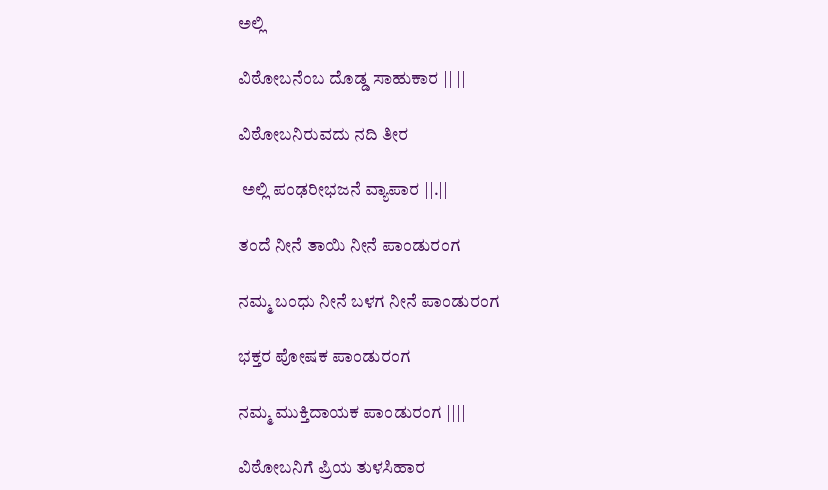ಅಲ್ಲಿ

ವಿಠೋಬನೆಂಬ ದೊಡ್ಡ ಸಾಹುಕಾರ || ||

ವಿಠೋಬನಿರುವದು ನದಿ ತೀರ

 ಅಲ್ಲಿ ಪಂಢರೀಭಜನೆ ವ್ಯಾಪಾರ ||.||

ತಂದೆ ನೀನೆ ತಾಯಿ ನೀನೆ ಪಾಂಡುರಂಗ

ನಮ್ಮ ಬಂಧು ನೀನೆ ಬಳಗ ನೀನೆ ಪಾಂಡುರಂಗ

ಭಕ್ತರ ಪೋಷಕ ಪಾಂಡುರಂಗ

ನಮ್ಮ ಮುಕ್ತಿದಾಯಕ ಪಾಂಡುರಂಗ ||||

ವಿಠೋಬನಿಗೆ ಪ್ರಿಯ ತುಳಸಿಹಾರ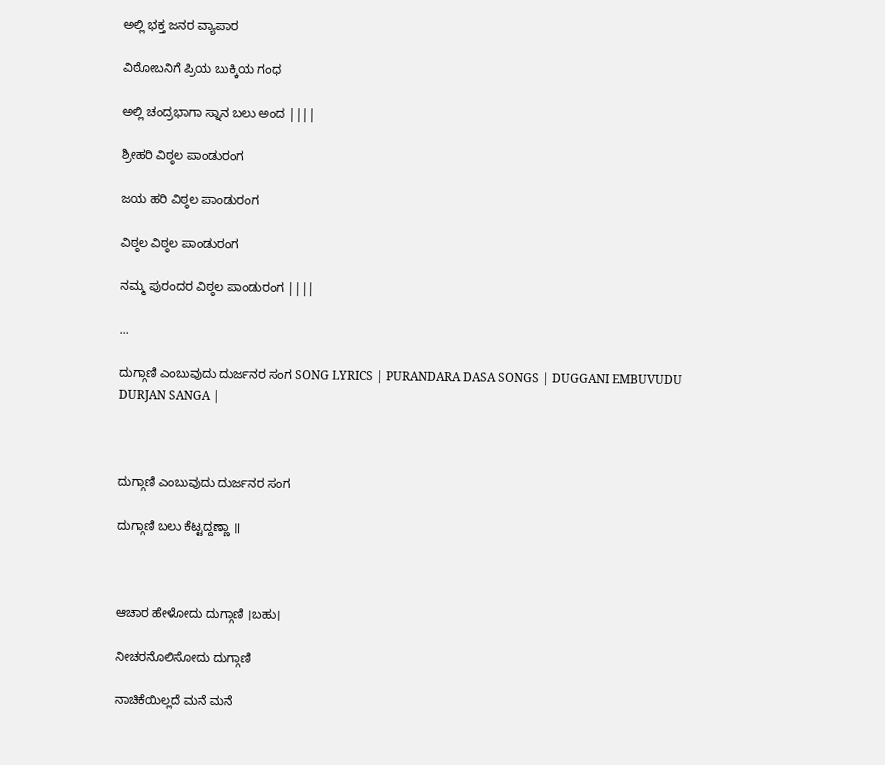ಅಲ್ಲಿ ಭಕ್ತ ಜನರ ವ್ಯಾಪಾರ

ವಿಠೋಬನಿಗೆ ಪ್ರಿಯ ಬುಕ್ಕಿಯ ಗಂಧ

ಅಲ್ಲಿ ಚಂದ್ರಭಾಗಾ ಸ್ನಾನ ಬಲು ಅಂದ ||||

ಶ್ರೀಹರಿ ವಿಠ್ಠಲ ಪಾಂಡುರಂಗ

ಜಯ ಹರಿ ವಿಠ್ಠಲ ಪಾಂಡುರಂಗ

ವಿಠ್ಠಲ ವಿಠ್ಠಲ ಪಾಂಡುರಂಗ

ನಮ್ಮ ಪುರಂದರ ವಿಠ್ಠಲ ಪಾಂಡುರಂಗ ||||

...

ದುಗ್ಗಾಣಿ ಎಂಬುವುದು ದುರ್ಜನರ ಸಂಗ SONG LYRICS | PURANDARA DASA SONGS | DUGGANI EMBUVUDU DURJAN SANGA |



ದುಗ್ಗಾಣಿ ಎಂಬುವುದು ದುರ್ಜನರ ಸಂಗ

ದುಗ್ಗಾಣಿ ಬಲು ಕೆಟ್ಟದ್ದಣ್ಣಾ ॥



ಆಚಾರ ಹೇಳೋದು ದುಗ್ಗಾಣಿ ।ಬಹು।

ನೀಚರನೊಲಿಸೋದು ದುಗ್ಗಾಣಿ

ನಾಚಿಕೆಯಿಲ್ಲದೆ ಮನೆ ಮನೆ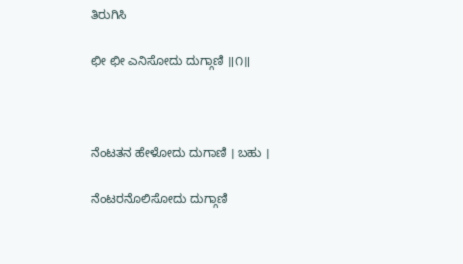ತಿರುಗಿಸಿ

ಛೀ ಛೀ ಎನಿಸೋದು ದುಗ್ಗಾಣಿ ॥೧॥



ನೆಂಟತನ ಹೇಳೋದು ದುಗಾಣಿ । ಬಹು ।

ನೆಂಟರನೊಲಿಸೋದು ದುಗ್ಗಾಣಿ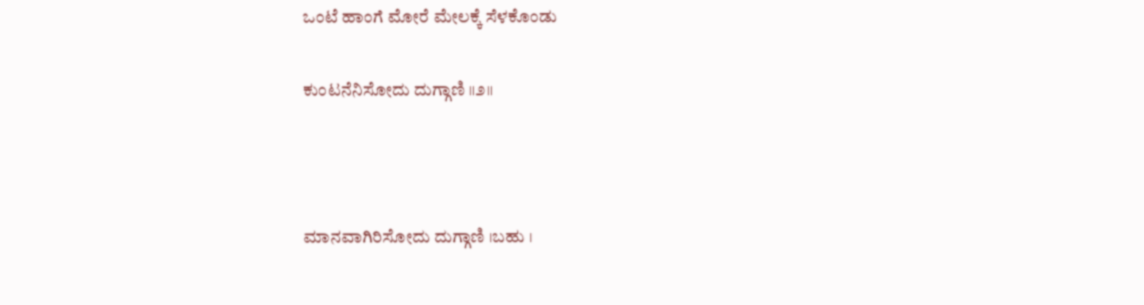ಒಂಟೆ ಹಾಂಗೆ ಮೋರೆ ಮೇಲಕ್ಕೆ ಸೆಳಕೊಂಡು

ಕುಂಟನೆನಿಸೋದು ದುಗ್ಗಾಣಿ ॥೨॥



ಮಾನವಾಗಿರಿಸೋದು ದುಗ್ಗಾಣಿ ।ಬಹು ।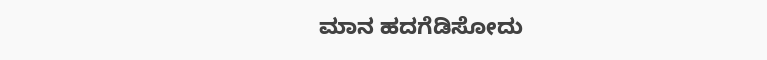ಮಾನ ಹದಗೆಡಿಸೋದು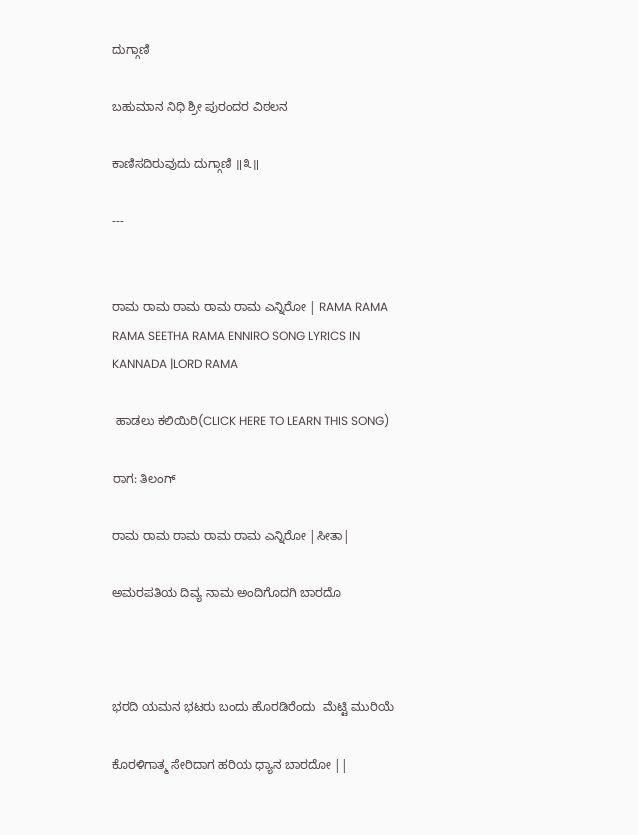ದುಗ್ಗಾಣಿ

ಬಹುಮಾನ ನಿಧಿ ಶ್ರೀ ಪುರಂದರ ವಿಠಲನ

ಕಾಣಿಸದಿರುವುದು ದುಗ್ಗಾಣಿ ॥೩॥

---


ರಾಮ ರಾಮ ರಾಮ ರಾಮ ರಾಮ ಎನ್ನಿರೋ | RAMA RAMA RAMA SEETHA RAMA ENNIRO SONG LYRICS IN KANNADA |LORD RAMA

 ಹಾಡಲು ಕಲಿಯಿರಿ(CLICK HERE TO LEARN THIS SONG)

ರಾಗ: ತಿಲಂಗ್

ರಾಮ ರಾಮ ರಾಮ ರಾಮ ರಾಮ ಎನ್ನಿರೋ |ಸೀತಾ|

ಅಮರಪತಿಯ ದಿವ್ಯ ನಾಮ ಅಂದಿಗೊದಗಿ ಬಾರದೊ



ಭರದಿ ಯಮನ ಭಟರು ಬಂದು ಹೊರಡಿರೆಂದು  ಮೆಟ್ಟಿ ಮುರಿಯೆ

ಕೊರಳಿಗಾತ್ಮ ಸೇರಿದಾಗ ಹರಿಯ ಧ್ಯಾನ ಬಾರದೋ ||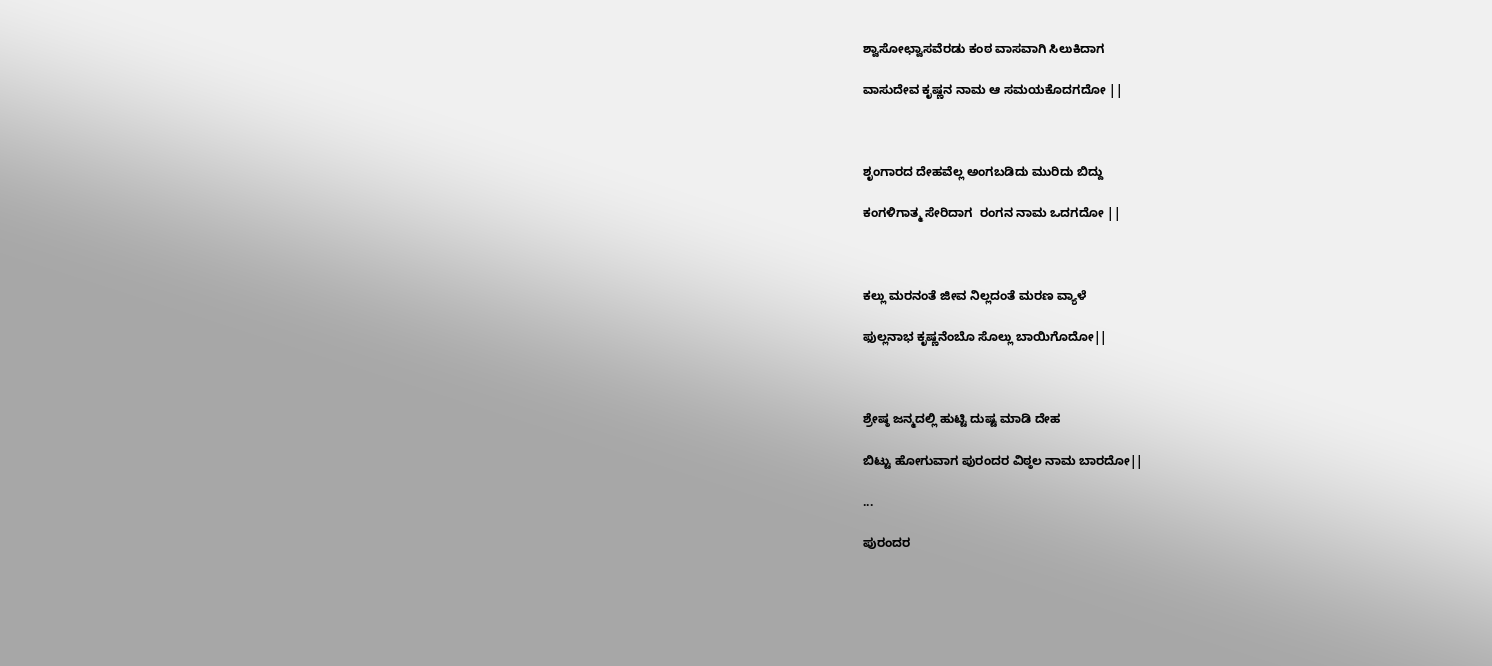ಶ್ವಾಸೋಛ್ವಾಸವೆರಡು ಕಂಠ ವಾಸವಾಗಿ ಸಿಲುಕಿದಾಗ

ವಾಸುದೇವ ಕೃಷ್ಣನ ನಾಮ ಆ ಸಮಯಕೊದಗದೋ ||



ಶೃಂಗಾರದ ದೇಹವೆಲ್ಲ ಅಂಗಬಡಿದು ಮುರಿದು ಬಿದ್ದು

ಕಂಗಳಿಗಾತ್ಮ ಸೇರಿದಾಗ  ರಂಗನ ನಾಮ ಒದಗದೋ ||



ಕಲ್ಲು ಮರನಂತೆ ಜೀವ ನಿಲ್ಲದಂತೆ ಮರಣ ವ್ಯಾಳೆ

ಫುಲ್ಲನಾಭ ಕೃಷ್ಣನೆಂಬೊ ಸೊಲ್ಲು ಬಾಯಿಗೊದೋ||



ಶ್ರೇಷ್ಠ ಜನ್ಮದಲ್ಲಿ ಹುಟ್ಟಿ ದುಷ್ಟ ಮಾಡಿ ದೇಹ

ಬಿಟ್ಟು ಹೋಗುವಾಗ ಪುರಂದರ ವಿಠ್ಠಲ ನಾಮ ಬಾರದೋ||

...

ಪುರಂದರ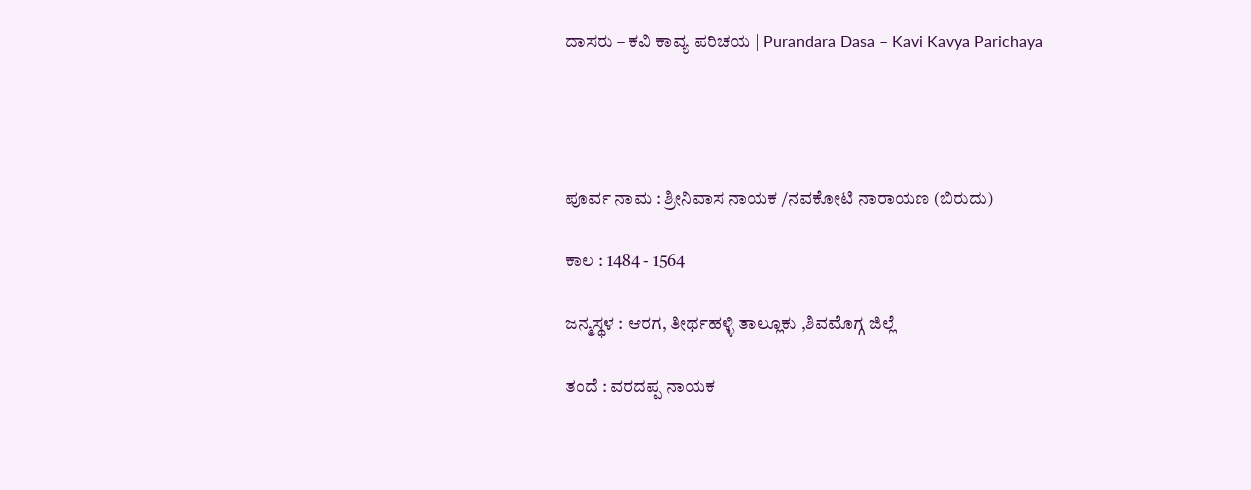ದಾಸರು – ಕವಿ ಕಾವ್ಯ ಪರಿಚಯ | Purandara Dasa – Kavi Kavya Parichaya




ಪೂರ್ವ ನಾಮ : ಶ್ರೀನಿವಾಸ ನಾಯಕ /ನವಕೋಟಿ ನಾರಾಯಣ (ಬಿರುದು)

ಕಾಲ : 1484 - 1564

ಜನ್ಮಸ್ಥಳ : ಆರಗ, ತೀರ್ಥಹಳ್ಳಿ ತಾಲ್ಲೂಕು ,ಶಿವಮೊಗ್ಗ ಜಿಲ್ಲೆ

ತಂದೆ : ವರದಪ್ಪ ನಾಯಕ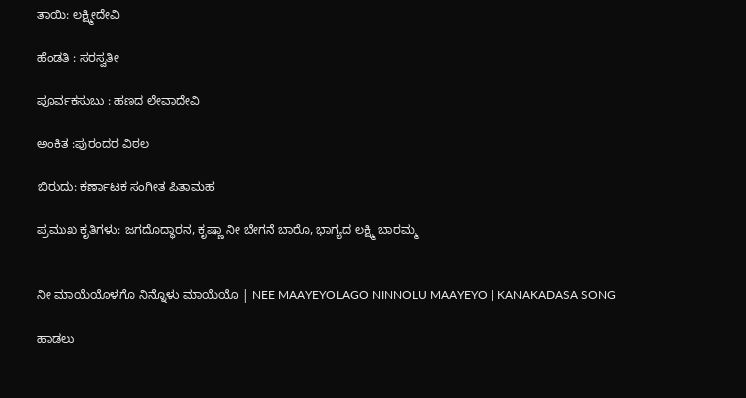ತಾಯಿ: ಲಕ್ಷ್ಮೀದೇವಿ

ಹೆಂಡತಿ : ಸರಸ್ವತೀ

ಪೂರ್ವಕಸುಬು : ಹಣದ ಲೇವಾದೇವಿ

ಅಂಕಿತ :ಪುರಂದರ ವಿಠಲ

ಬಿರುದು: ಕರ್ಣಾಟಕ ಸಂಗೀತ ಪಿತಾಮಹ

ಪ್ರಮುಖ ಕೃತಿಗಳು: ಜಗದೊದ್ಧಾರನ, ಕೃಷ್ಣಾ ನೀ ಬೇಗನೆ ಬಾರೊ, ಭಾಗ್ಯದ ಲಕ್ಷ್ಮಿ ಬಾರಮ್ಮ


ನೀ ಮಾಯೆಯೊಳಗೊ ನಿನ್ನೊಳು ಮಾಯೆಯೊ | NEE MAAYEYOLAGO NINNOLU MAAYEYO | KANAKADASA SONG

ಹಾಡಲು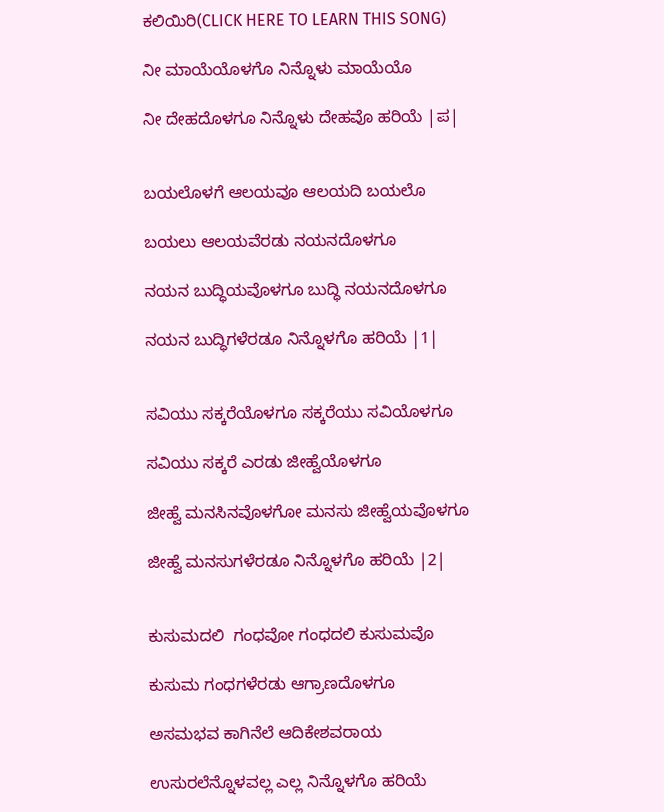ಕಲಿಯಿರಿ(CLICK HERE TO LEARN THIS SONG)

ನೀ ಮಾಯೆಯೊಳಗೊ ನಿನ್ನೊಳು ಮಾಯೆಯೊ

ನೀ ದೇಹದೊಳಗೂ ನಿನ್ನೊಳು ದೇಹವೊ ಹರಿಯೆ |ಪ|


ಬಯಲೊಳಗೆ ಆಲಯವೂ ಆಲಯದಿ ಬಯಲೊ

ಬಯಲು ಆಲಯವೆರಡು ನಯನದೊಳಗೂ

ನಯನ ಬುದ್ಧಿಯವೊಳಗೂ ಬುದ್ಧಿ ನಯನದೊಳಗೂ

ನಯನ ಬುದ್ಧಿಗಳೆರಡೂ ನಿನ್ನೊಳಗೊ ಹರಿಯೆ |1|


ಸವಿಯು ಸಕ್ಕರೆಯೊಳಗೂ ಸಕ್ಕರೆಯು ಸವಿಯೊಳಗೂ

ಸವಿಯು ಸಕ್ಕರೆ ಎರಡು ಜೀಹ್ವೆಯೊಳಗೂ

ಜೀಹ್ವೆ ಮನಸಿನವೊಳಗೋ ಮನಸು ಜೀಹ್ವೆಯವೊಳಗೂ

ಜೀಹ್ವೆ ಮನಸುಗಳೆರಡೂ ನಿನ್ನೊಳಗೊ ಹರಿಯೆ |2|


ಕುಸುಮದಲಿ  ಗಂಧವೋ ಗಂಧದಲಿ ಕುಸುಮವೊ

ಕುಸುಮ ಗಂಧಗಳೆರಡು ಆಗ್ರಾಣದೊಳಗೂ

ಅಸಮಭವ ಕಾಗಿನೆಲೆ ಆದಿಕೇಶವರಾಯ

ಉಸುರಲೆನ್ನೊಳವಲ್ಲ ಎಲ್ಲ ನಿನ್ನೊಳಗೊ ಹರಿಯೆ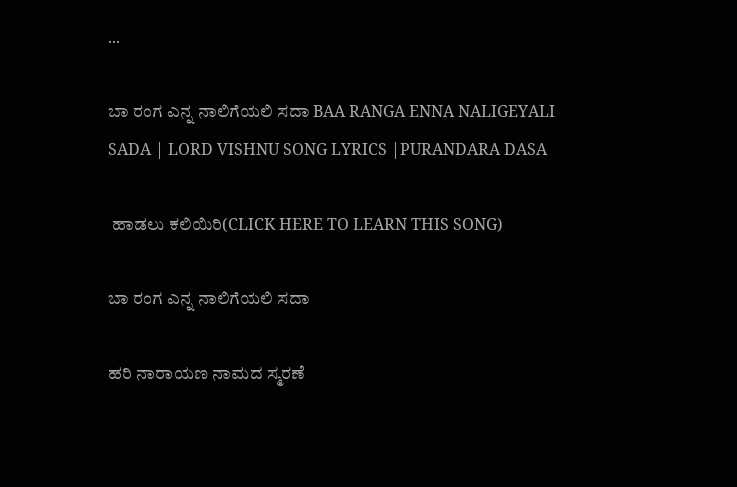...

ಬಾ ರಂಗ ಎನ್ನ ನಾಲಿಗೆಯಲಿ ಸದಾ BAA RANGA ENNA NALIGEYALI SADA | LORD VISHNU SONG LYRICS |PURANDARA DASA

 ಹಾಡಲು ಕಲಿಯಿರಿ(CLICK HERE TO LEARN THIS SONG)

ಬಾ ರಂಗ ಎನ್ನ ನಾಲಿಗೆಯಲಿ ಸದಾ

ಹರಿ ನಾರಾಯಣ ನಾಮದ ಸ್ಮರಣೆ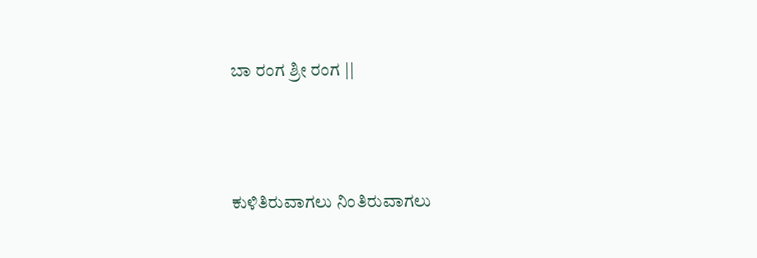ಬಾ ರಂಗ ಶ್ರೀ ರಂಗ ||



ಕುಳಿತಿರುವಾಗಲು ನಿಂತಿರುವಾಗಲು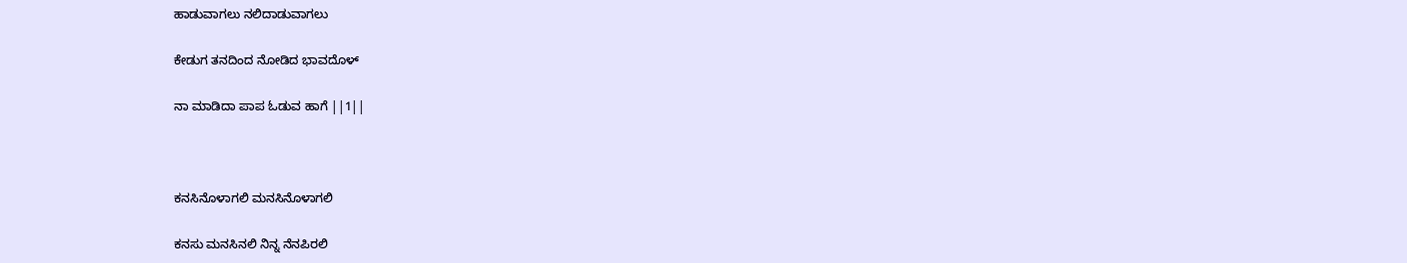ಹಾಡುವಾಗಲು ನಲಿದಾಡುವಾಗಲು

ಕೇಡುಗ ತನದಿಂದ ನೋಡಿದ ಭಾವದೊಳ್

ನಾ ಮಾಡಿದಾ ಪಾಪ ಓಡುವ ಹಾಗೆ ||1||



ಕನಸಿನೊಳಾಗಲಿ ಮನಸಿನೊಳಾಗಲಿ

ಕನಸು ಮನಸಿನಲಿ ನಿನ್ನ ನೆನಪಿರಲಿ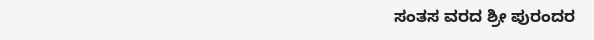ಸಂತಸ ವರದ ಶ್ರೀ ಪುರಂದರ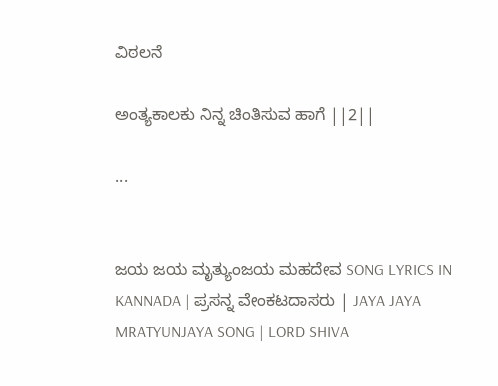ವಿಠಲನೆ

ಅಂತ್ಯಕಾಲಕು ನಿನ್ನ ಚಿಂತಿಸುವ ಹಾಗೆ ||2||

...


ಜಯ ಜಯ ಮೃತ್ಯುಂಜಯ ಮಹದೇವ SONG LYRICS IN KANNADA | ಪ್ರಸನ್ನ ವೇಂಕಟದಾಸರು | JAYA JAYA MRATYUNJAYA SONG | LORD SHIVA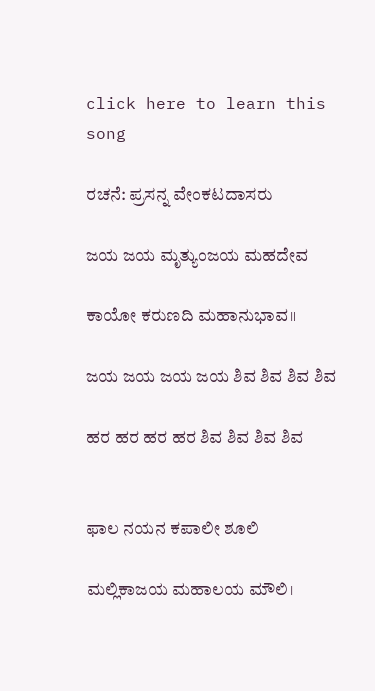click here to learn this song

ರಚನೆ: ಪ್ರಸನ್ನ ವೇಂಕಟದಾಸರು

ಜಯ ಜಯ ಮೃತ್ಯುಂಜಯ ಮಹದೇವ

ಕಾಯೋ ಕರುಣದಿ ಮಹಾನುಭಾವ॥

ಜಯ ಜಯ ಜಯ ಜಯ ಶಿವ ಶಿವ ಶಿವ ಶಿವ

ಹರ ಹರ ಹರ ಹರ ಶಿವ ಶಿವ ಶಿವ ಶಿವ


ಫಾಲ ನಯನ ಕಪಾಲೀ ಶೂಲಿ

ಮಲ್ಲಿಕಾಜಯ ಮಹಾಲಯ ಮೌಲಿ।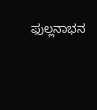ಫುಲ್ಲನಾಭನ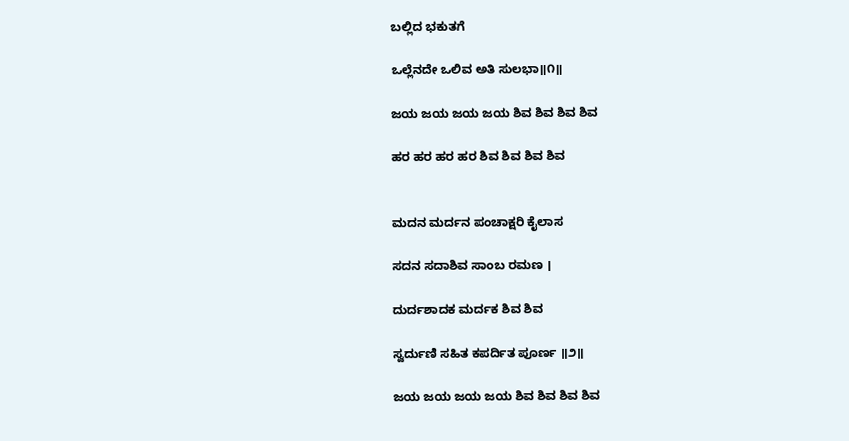ಬಲ್ಲಿದ ಭಕುತಗೆ

ಒಲ್ಲೆನದೇ ಒಲಿವ ಅತಿ ಸುಲಭಾ॥೧॥

ಜಯ ಜಯ ಜಯ ಜಯ ಶಿವ ಶಿವ ಶಿವ ಶಿವ

ಹರ ಹರ ಹರ ಹರ ಶಿವ ಶಿವ ಶಿವ ಶಿವ


ಮದನ ಮರ್ದನ ಪಂಚಾಕ್ಷರಿ ಕೈಲಾಸ

ಸದನ ಸದಾಶಿವ ಸಾಂಬ ರಮಣ ।

ದುರ್ದಶಾದಕ ಮರ್ದಕ ಶಿವ ಶಿವ

ಸ್ವರ್ದುಣಿ ಸಹಿತ ಕಪರ್ದಿತ ಪೂರ್ಣ ॥೨॥

ಜಯ ಜಯ ಜಯ ಜಯ ಶಿವ ಶಿವ ಶಿವ ಶಿವ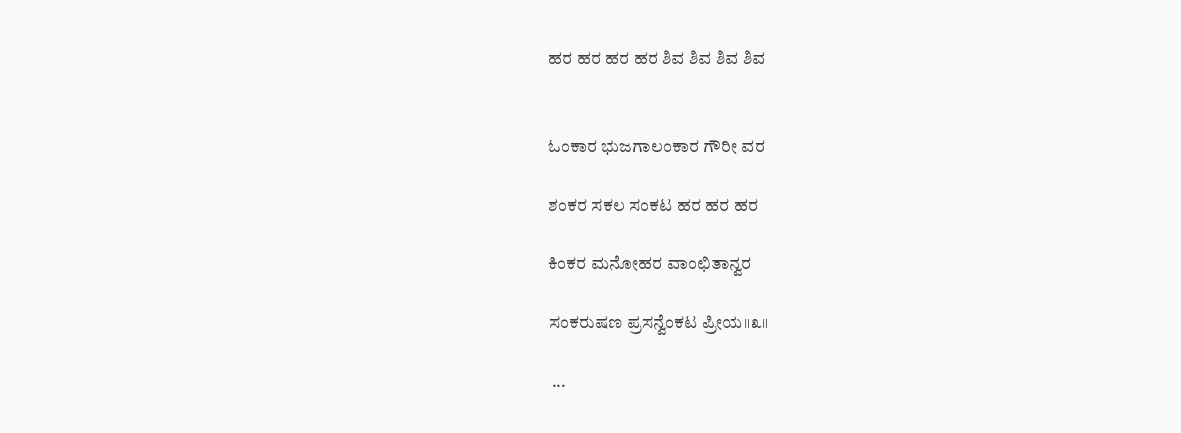ಹರ ಹರ ಹರ ಹರ ಶಿವ ಶಿವ ಶಿವ ಶಿವ


ಓಂಕಾರ ಭುಜಗಾಲಂಕಾರ ಗೌರೀ ವರ

ಶಂಕರ ಸಕಲ ಸಂಕಟ ಹರ ಹರ ಹರ

ಕಿಂಕರ ಮನೋಹರ ವಾಂಛಿತಾನ್ವರ

ಸಂಕರುಷಣ ಪ್ರಸನ್ವೆಂಕಟ ಪ್ರೀಯ॥೩॥

 ...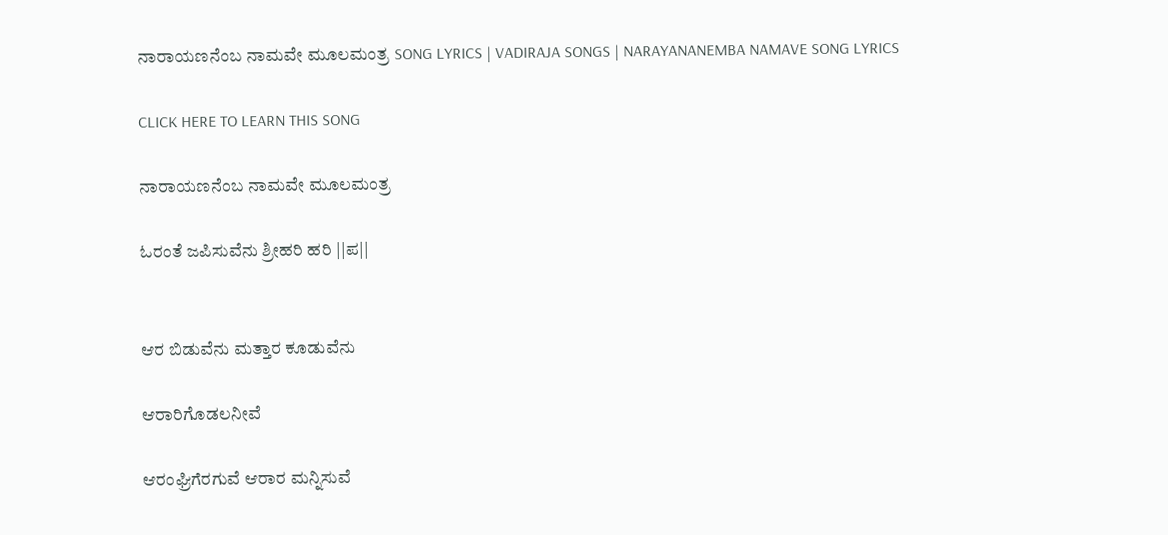ನಾರಾಯಣನೆಂಬ ನಾಮವೇ ಮೂಲಮಂತ್ರ SONG LYRICS | VADIRAJA SONGS | NARAYANANEMBA NAMAVE SONG LYRICS

CLICK HERE TO LEARN THIS SONG

ನಾರಾಯಣನೆಂಬ ನಾಮವೇ ಮೂಲಮಂತ್ರ

ಓರಂತೆ ಜಪಿಸುವೆನು ಶ್ರೀಹರಿ ಹರಿ ||ಪ||


ಆರ ಬಿಡುವೆನು ಮತ್ತಾರ ಕೂಡುವೆನು

ಆರಾರಿಗೊಡಲನೀವೆ

ಆರಂಘ್ರಿಗೆರಗುವೆ ಆರಾರ ಮನ್ನಿಸುವೆ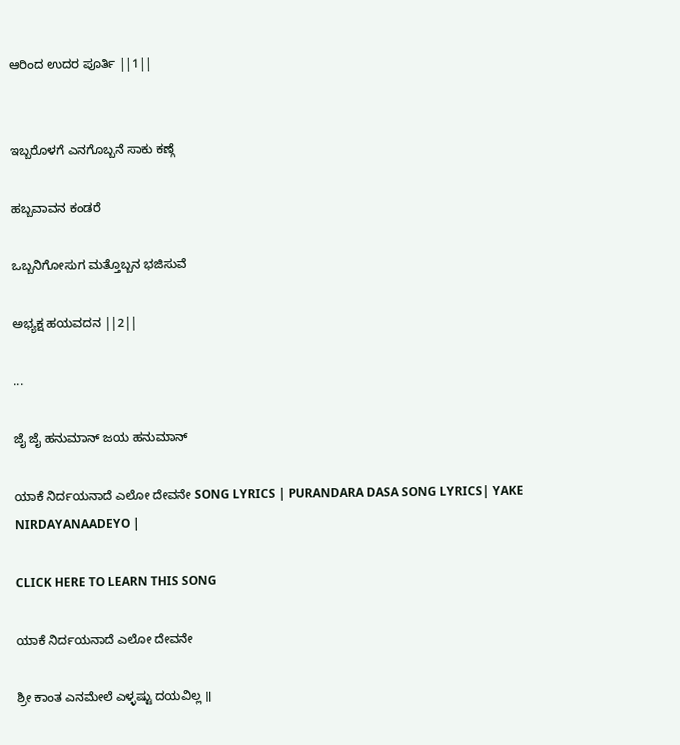ಆರಿಂದ ಉದರ ಪೂರ್ತಿ ||1||


ಇಬ್ಬರೊಳಗೆ ಎನಗೊಬ್ಬನೆ ಸಾಕು ಕಣ್ಗೆ

ಹಬ್ಬವಾವನ ಕಂಡರೆ

ಒಬ್ಬನಿಗೋಸುಗ ಮತ್ತೊಬ್ಬನ ಭಜಿಸುವೆ

ಅಭ್ಯಕ್ಷ ಹಯವದನ ||2||

...

ಜೈ ಜೈ ಹನುಮಾನ್ ಜಯ ಹನುಮಾನ್

ಯಾಕೆ ನಿರ್ದಯನಾದೆ ಎಲೋ ದೇವನೇ SONG LYRICS | PURANDARA DASA SONG LYRICS| YAKE NIRDAYANAADEYO |

CLICK HERE TO LEARN THIS SONG

ಯಾಕೆ ನಿರ್ದಯನಾದೆ ಎಲೋ ದೇವನೇ

ಶ್ರೀ ಕಾಂತ ಎನಮೇಲೆ ಎಳ್ಳಷ್ಟು ದಯವಿಲ್ಲ ॥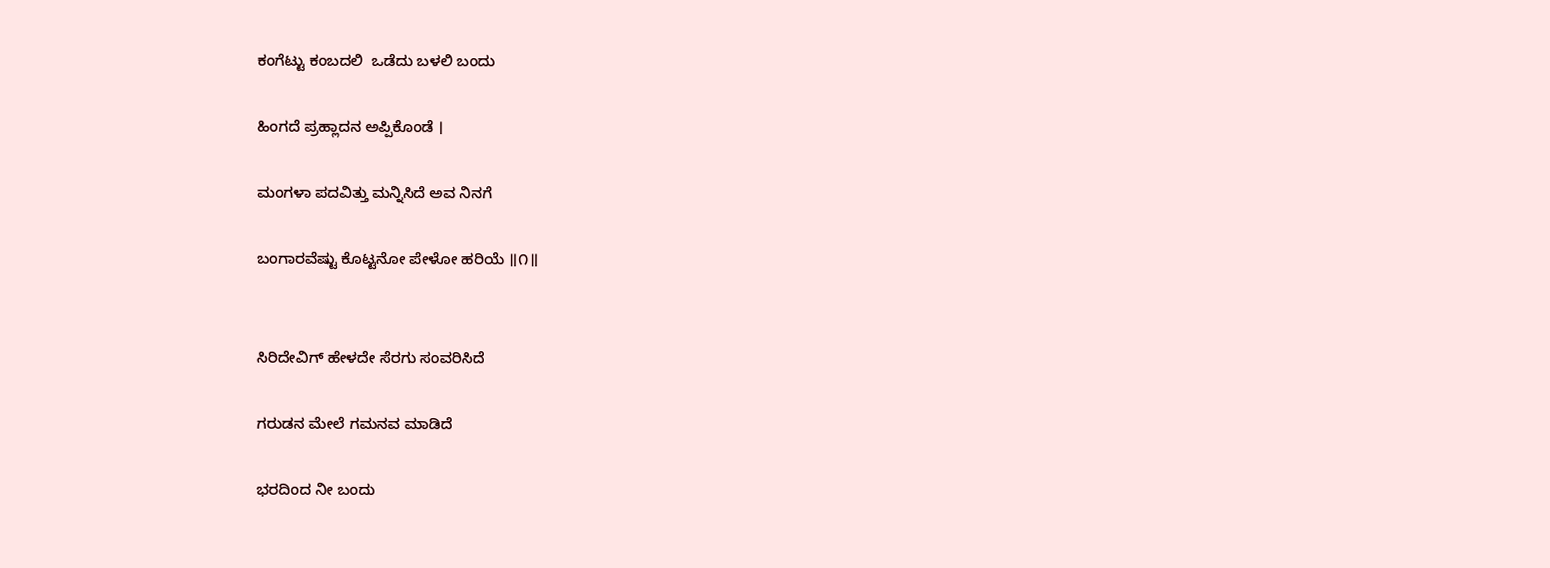ಕಂಗೆಟ್ಟು ಕಂಬದಲಿ  ಒಡೆದು ಬಳಲಿ ಬಂದು

ಹಿಂಗದೆ ಪ್ರಹ್ಲಾದನ ಅಪ್ಪಿಕೊಂಡೆ ।

ಮಂಗಳಾ ಪದವಿತ್ತು ಮನ್ನಿಸಿದೆ ಅವ ನಿನಗೆ

ಬಂಗಾರವೆಷ್ಟು ಕೊಟ್ಟನೋ ಪೇಳೋ ಹರಿಯೆ ॥೧॥


ಸಿರಿದೇವಿಗ್ ಹೇಳದೇ ಸೆರಗು ಸಂವರಿಸಿದೆ

ಗರುಡನ ಮೇಲೆ ಗಮನವ ಮಾಡಿದೆ

ಭರದಿಂದ ನೀ ಬಂದು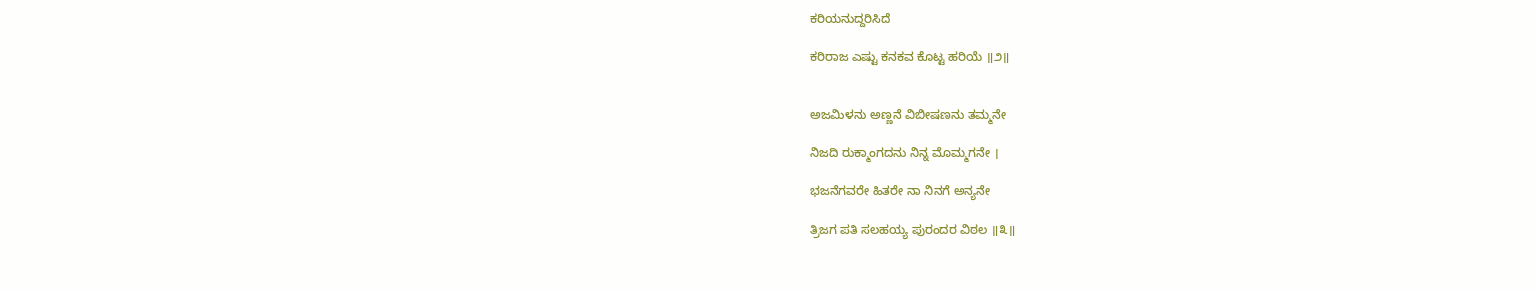ಕರಿಯನುದ್ದರಿಸಿದೆ

ಕರಿರಾಜ ಎಷ್ಟು ಕನಕವ ಕೊಟ್ಟ ಹರಿಯೆ ॥೨॥


ಅಜಮಿಳನು ಅಣ್ಣನೆ ವಿಬೀಷಣನು ತಮ್ಮನೇ

ನಿಜದಿ ರುಕ್ಮಾಂಗದನು ನಿನ್ನ ಮೊಮ್ಮಗನೇ ।

ಭಜನೆಗವರೇ ಹಿತರೇ ನಾ ನಿನಗೆ ಅನ್ಯನೇ

ತ್ರಿಜಗ ಪತಿ ಸಲಹಯ್ಯ ಪುರಂದರ ವಿಠಲ ॥೩॥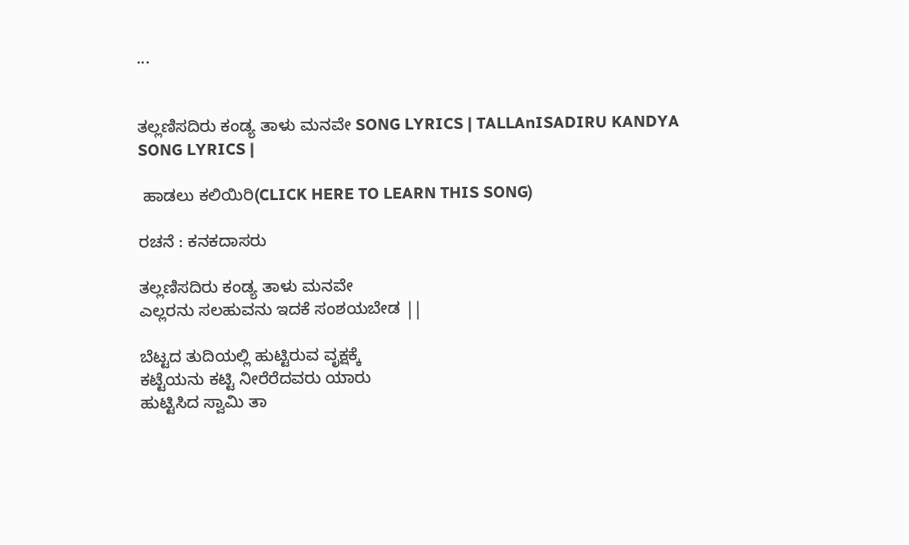...


ತಲ್ಲಣಿಸದಿರು ಕಂಡ್ಯ ತಾಳು ಮನವೇ SONG LYRICS | TALLAnISADIRU KANDYA SONG LYRICS |

 ಹಾಡಲು ಕಲಿಯಿರಿ(CLICK HERE TO LEARN THIS SONG)

ರಚನೆ : ಕನಕದಾಸರು

ತಲ್ಲಣಿಸದಿರು ಕಂಡ್ಯ ತಾಳು ಮನವೇ
ಎಲ್ಲರನು ಸಲಹುವನು ಇದಕೆ ಸಂಶಯಬೇಡ ||

ಬೆಟ್ಟದ ತುದಿಯಲ್ಲಿ ಹುಟ್ಟಿರುವ ವೃಕ್ಷಕ್ಕೆ
ಕಟ್ಟೆಯನು ಕಟ್ಟಿ ನೀರೆರೆದವರು ಯಾರು
ಹುಟ್ಟಿಸಿದ ಸ್ವಾಮಿ ತಾ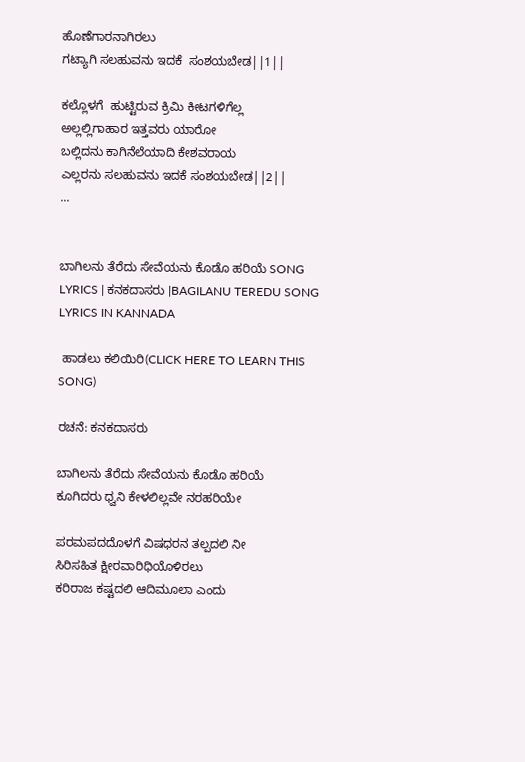ಹೊಣೆಗಾರನಾಗಿರಲು
ಗಟ್ಯಾಗಿ ಸಲಹುವನು ಇದಕೆ  ಸಂಶಯಬೇಡ||1||

ಕಲ್ಲೊಳಗೆ  ಹುಟ್ಟಿರುವ ಕ್ರಿಮಿ ಕೀಟಗಳಿಗೆಲ್ಲ
ಅಲ್ಲಲ್ಲಿಗಾಹಾರ ಇತ್ತವರು ಯಾರೋ
ಬಲ್ಲಿದನು ಕಾಗಿನೆಲೆಯಾದಿ ಕೇಶವರಾಯ
ಎಲ್ಲರನು ಸಲಹುವನು ಇದಕೆ ಸಂಶಯಬೇಡ||2||
...


ಬಾಗಿಲನು ತೆರೆದು ಸೇವೆಯನು ಕೊಡೊ ಹರಿಯೆ SONG LYRICS | ಕನಕದಾಸರು |BAGILANU TEREDU SONG LYRICS IN KANNADA

 ಹಾಡಲು ಕಲಿಯಿರಿ(CLICK HERE TO LEARN THIS SONG)

ರಚನೆ: ಕನಕದಾಸರು

ಬಾಗಿಲನು ತೆರೆದು ಸೇವೆಯನು ಕೊಡೊ ಹರಿಯೆ
ಕೂಗಿದರು ಧ್ವನಿ ಕೇಳಲಿಲ್ಲವೇ ನರಹರಿಯೇ

ಪರಮಪದದೊಳಗೆ ವಿಷಧರನ ತಲ್ಪದಲಿ ನೀ
ಸಿರಿಸಹಿತ ಕ್ಷೀರವಾರಿಧಿಯೊಳಿರಲು
ಕರಿರಾಜ ಕಷ್ಟದಲಿ ಆದಿಮೂಲಾ ಎಂದು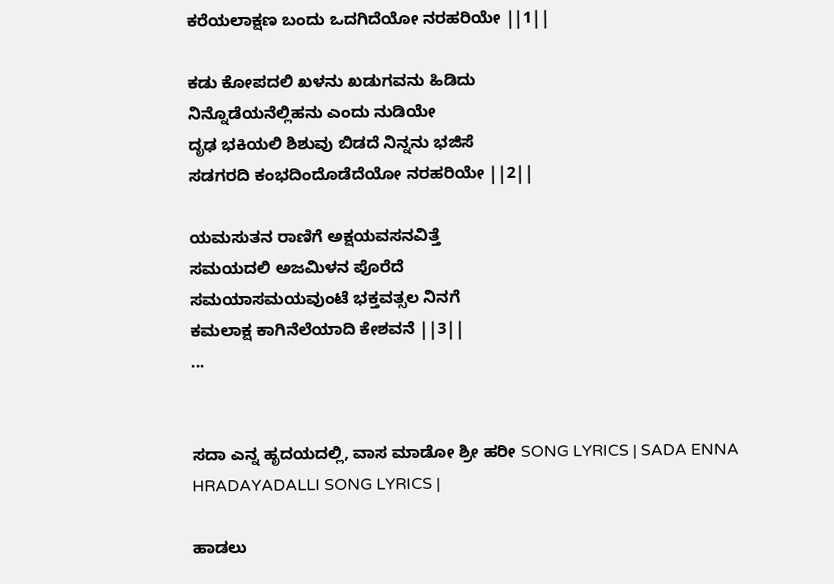ಕರೆಯಲಾಕ್ಷಣ ಬಂದು ಒದಗಿದೆಯೋ ನರಹರಿಯೇ ||1||

ಕಡು ಕೋಪದಲಿ ಖಳನು ಖಡುಗವನು ಹಿಡಿದು
ನಿನ್ನೊಡೆಯನೆಲ್ಲಿಹನು ಎಂದು ನುಡಿಯೇ
ದೃಢ ಭಕಿಯಲಿ ಶಿಶುವು ಬಿಡದೆ ನಿನ್ನನು ಭಜಿಸೆ
ಸಡಗರದಿ ಕಂಭದಿಂದೊಡೆದೆಯೋ ನರಹರಿಯೇ ||2||

ಯಮಸುತನ ರಾಣಿಗೆ ಅಕ್ಷಯವಸನವಿತ್ತೆ
ಸಮಯದಲಿ ಅಜಮಿಳನ ಪೊರೆದೆ
ಸಮಯಾಸಮಯವುಂಟೆ ಭಕ್ತವತ್ಸಲ ನಿನಗೆ
ಕಮಲಾಕ್ಷ ಕಾಗಿನೆಲೆಯಾದಿ ಕೇಶವನೆ ||3||
...


ಸದಾ ಎನ್ನ ಹೃದಯದಲ್ಲಿ, ವಾಸ ಮಾಡೋ ಶ್ರೀ ಹರೀ SONG LYRICS | SADA ENNA HRADAYADALLI SONG LYRICS |

ಹಾಡಲು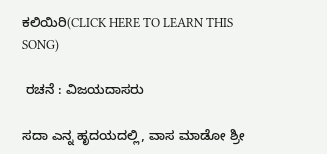ಕಲಿಯಿರಿ(CLICK HERE TO LEARN THIS SONG)

 ರಚನೆ : ವಿಜಯದಾಸರು

ಸದಾ ಎನ್ನ ಹೃದಯದಲ್ಲಿ, ವಾಸ ಮಾಡೋ ಶ್ರೀ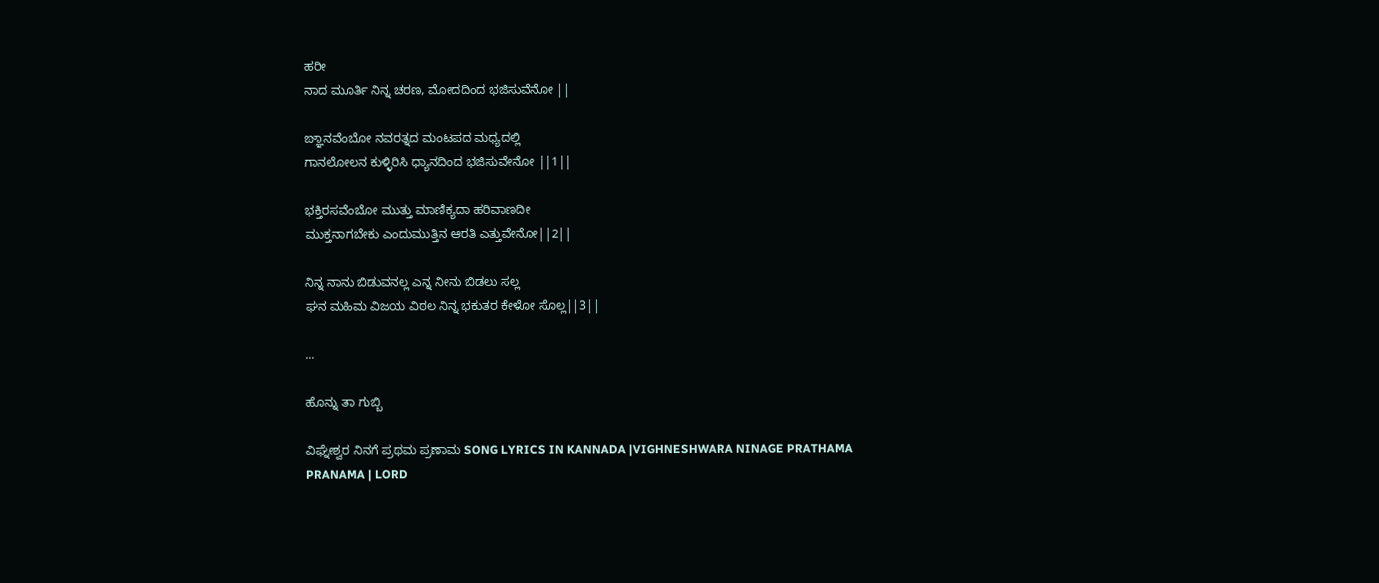ಹರೀ
ನಾದ ಮೂರ್ತಿ ನಿನ್ನ ಚರಣ, ಮೋದದಿಂದ ಭಜಿಸುವೆನೋ ||

ಙ್ಞಾನವೆಂಬೋ ನವರತ್ನದ ಮಂಟಪದ ಮಧ್ಯದಲ್ಲಿ
ಗಾನಲೋಲನ ಕುಳ್ಳಿರಿಸಿ ಧ್ಯಾನದಿಂದ ಭಜಿಸುವೇನೋ ||1||

ಭಕ್ತಿರಸವೆಂಬೋ ಮುತ್ತು ಮಾಣಿಕ್ಯದಾ ಹರಿವಾಣದೀ
ಮುಕ್ತನಾಗಬೇಕು ಎಂದುಮುತ್ತಿನ ಆರತಿ ಎತ್ತುವೇನೋ||2||

ನಿನ್ನ ನಾನು ಬಿಡುವನಲ್ಲ ಎನ್ನ ನೀನು ಬಿಡಲು ಸಲ್ಲ
ಘನ ಮಹಿಮ ವಿಜಯ ವಿಠಲ ನಿನ್ನ ಭಕುತರ ಕೇಳೋ ಸೊಲ್ಲ||3||

...

ಹೊನ್ನು ತಾ ಗುಬ್ಬಿ

ವಿಘ್ನೇಶ್ವರ ನಿನಗೆ ಪ್ರಥಮ ಪ್ರಣಾಮ SONG LYRICS IN KANNADA |VIGHNESHWARA NINAGE PRATHAMA PRANAMA | LORD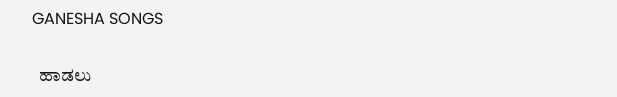GANESHA SONGS

  ಹಾಡಲು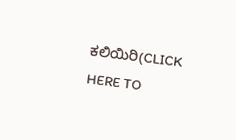ಕಲಿಯಿರಿ(CLICK HERE TO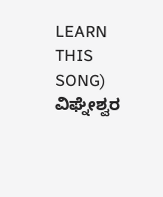LEARN THIS SONG) ವಿಘ್ನೇಶ್ವರ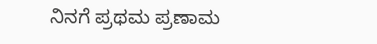ನಿನಗೆ ಪ್ರಥಮ ಪ್ರಣಾಮ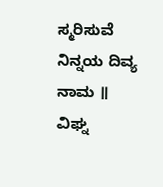ಸ್ಮರಿಸುವೆ ನಿನ್ನಯ ದಿವ್ಯ ನಾಮ ॥   ವಿಘ್ನ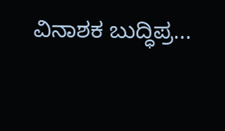ವಿನಾಶಕ ಬುದ್ಧಿಪ್ರ...